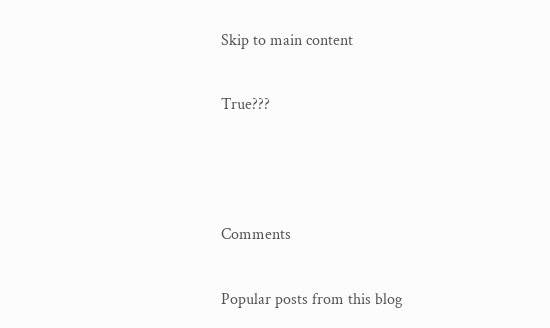Skip to main content

True???



Comments

Popular posts from this blog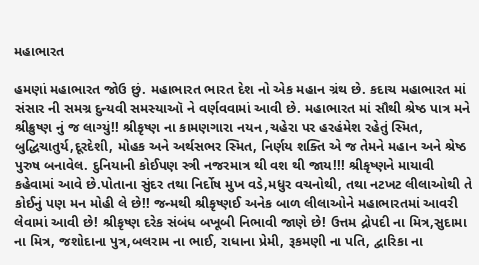મહાભારત

હમણાં મહાભારત જોઉ છું. મહાભારત ભારત દેશ નો એક મહાન ગ્રંથ છે. કદાચ મહાભારત માં સંસાર ની સમગ્ર દુન્યવી સમસ્યાઑ ને વર્ણવવામાં આવી છે. મહાભારત માં સૌથી શ્રેષ્ઠ પાત્ર મને શ્રીક્રુષ્ણ નું જ લાગ્યું!! શ્રીકૃષ્ણ ના કામણગારા નયન ,ચહેરા પર હરહંમેશ રહેતું સ્મિત, બુદ્ધિચાતુર્ય,દૂરદેશી, મોહક અને અર્થસભર સ્મિત, નિર્ણય શક્તિ એ જ તેમને મહાન અને શ્રેષ્ઠ પુરુષ બનાવેલ. દુનિયાની કોઈપણ સ્ત્રી નજરમાત્ર થી વશ થી જાય!!! શ્રીકૃષ્ણને માયાવી કહેવામાં આવે છે.પોતાના સુંદર તથા નિર્દોષ મુખ વડે,મધુર વચનોથી, તથા નટખટ લીલાઓથી તે કોઈનું પણ મન મોહી લે છે!! જન્મથી શ્રીકૃષ્ણઈ અનેક બાળ લીલાઓને મહાભારતમાં આવરી લેવામાં આવી છે! શ્રીકૃષ્ણ દરેક સંબંધ બખૂબી નિભાવી જાણે છે! ઉત્તમ દ્રોપદી ના મિત્ર,સુદામા ના મિત્ર, જશોદાના પુત્ર,બલરામ ના ભાઈ, રાધાના પ્રેમી, રૂકમણી ના પતિ, દ્વારિકા ના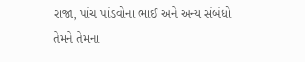રાજા, પાંચ પાંડવોના ભાઈ અને અન્ય સંબંધો તેમને તેમના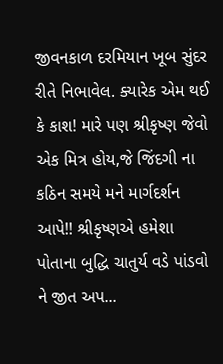જીવનકાળ દરમિયાન ખૂબ સુંદર રીતે નિભાવેલ. ક્યારેક એમ થઈ કે કાશ! મારે પણ શ્રીકૃષ્ણ જેવો એક મિત્ર હોય,જે જિંદગી ના કઠિન સમયે મને માર્ગદર્શન આપે!! શ્રીકૃષ્ણએ હમેશા પોતાના બુદ્ધિ ચાતુર્ય વડે પાંડવો ને જીત અપ...